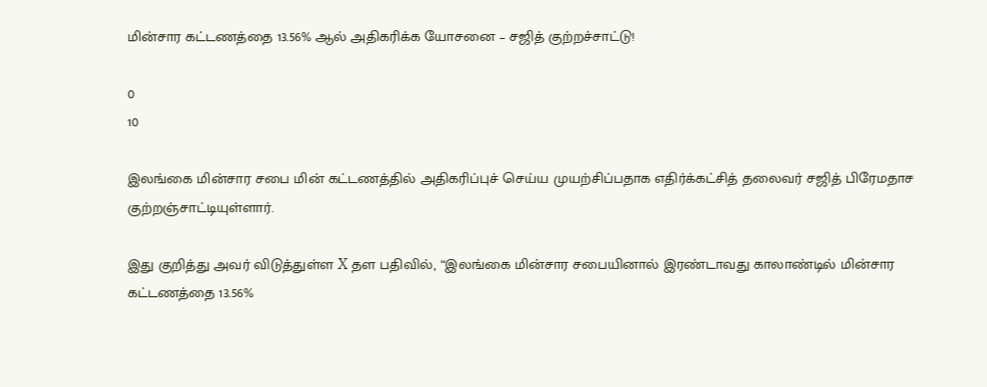மின்சார கட்டணத்தை 13.56% ஆல் அதிகரிக்க யோசனை – சஜித் குற்றச்சாட்டு!

0
10

இலங்கை மின்சார சபை மின் கட்டணத்தில் அதிகரிப்புச் செய்ய முயற்சிப்பதாக எதிர்க்கட்சித் தலைவர் சஜித் பிரேமதாச குற்றஞ்சாட்டியுள்ளார்.

இது குறித்து அவர் விடுத்துள்ள X தள பதிவில், “இலங்கை மின்சார சபையினால் இரண்டாவது காலாண்டில் மின்சார கட்டணத்தை 13.56%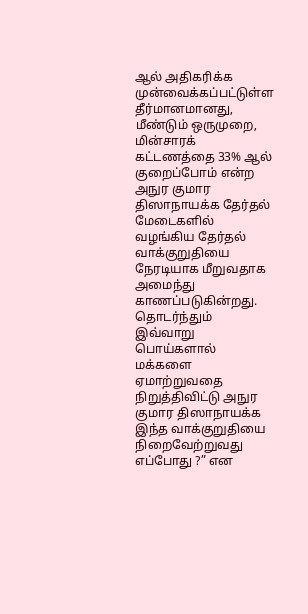ஆல் அதிகரிக்க முன்வைக்கப்பட்டுள்ள தீர்மானமானது, மீண்டும் ஒருமுறை, மின்சாரக் கட்டணத்தை 33% ஆல் குறைப்போம் என்ற அநுர குமார திஸாநாயக்க தேர்தல் மேடைகளில் வழங்கிய தேர்தல் வாக்குறுதியை நேரடியாக மீறுவதாக அமைந்து காணப்படுகின்றது. தொடர்ந்தும் இவ்வாறு பொய்களால் மக்களை ஏமாற்றுவதை நிறுத்திவிட்டு அநுர குமார திஸாநாயக்க இந்த வாக்குறுதியை நிறைவேற்றுவது எப்போது ?” என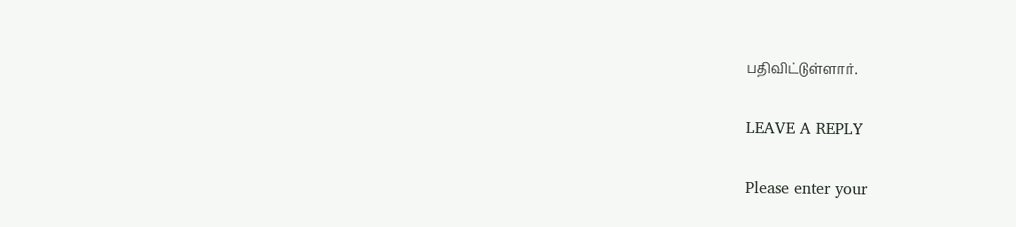பதிவிட்டுள்ளார்.

LEAVE A REPLY

Please enter your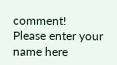comment!
Please enter your name here